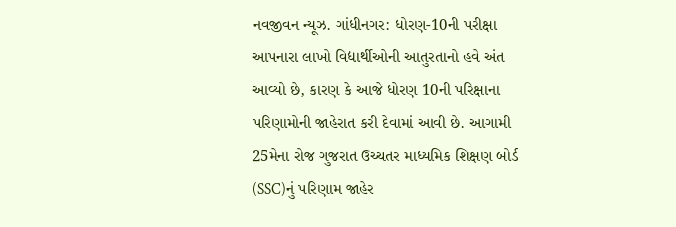નવજીવન ન્યૂઝ. ગાંધીનગર: ધોરણ-10ની પરીક્ષા આપનારા લાખો વિદ્યાર્થીઓની આતુરતાનો હવે અંત આવ્યો છે, કારણ કે આજે ધોરણ 10ની પરિક્ષાના પરિણામોની જાહેરાત કરી દેવામાં આવી છે. આગામી 25મેના રોજ ગુજરાત ઉચ્ચતર માધ્યમિક શિક્ષણ બોર્ડ (SSC)નું પરિણામ જાહેર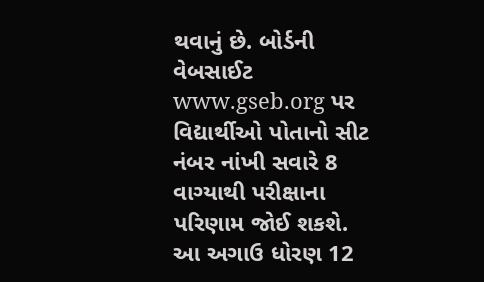થવાનું છે. બોર્ડની વેબસાઈટ www.gseb.org પર વિદ્યાર્થીઓ પોતાનો સીટ નંબર નાંખી સવારે 8 વાગ્યાથી પરીક્ષાના પરિણામ જોઈ શકશે. આ અગાઉ ધોરણ 12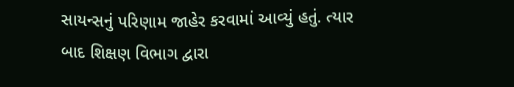સાયન્સનું પરિણામ જાહેર કરવામાં આવ્યું હતું. ત્યાર બાદ શિક્ષણ વિભાગ દ્વારા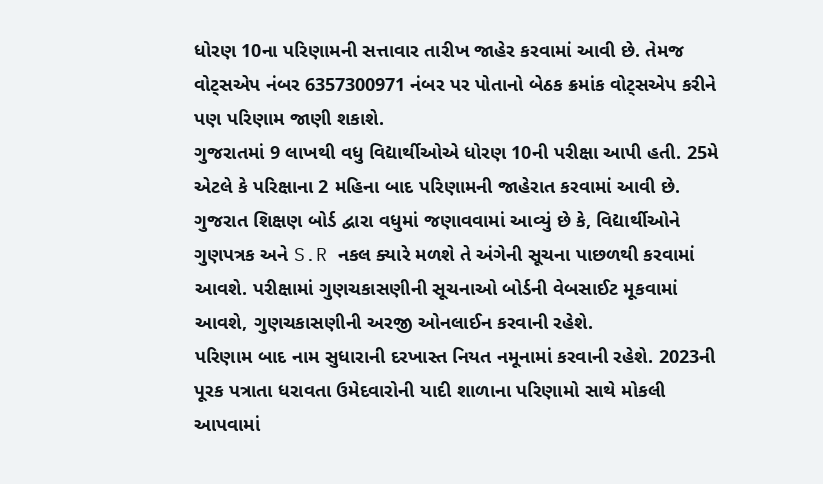ધોરણ 10ના પરિણામની સત્તાવાર તારીખ જાહેર કરવામાં આવી છે. તેમજ વોટ્સએપ નંબર 6357300971 નંબર પર પોતાનો બેઠક ક્રમાંક વોટ્સએપ કરીને પણ પરિણામ જાણી શકાશે.
ગુજરાતમાં 9 લાખથી વધુ વિદ્યાર્થીઓએ ધોરણ 10ની પરીક્ષા આપી હતી. 25મે એટલે કે પરિક્ષાના 2 મહિના બાદ પરિણામની જાહેરાત કરવામાં આવી છે. ગુજરાત શિક્ષણ બોર્ડ દ્વારા વધુમાં જણાવવામાં આવ્યું છે કે, વિદ્યાર્થીઓને ગુણપત્રક અને S.R નકલ ક્યારે મળશે તે અંગેની સૂચના પાછળથી કરવામાં આવશે. પરીક્ષામાં ગુણચકાસણીની સૂચનાઓ બોર્ડની વેબસાઈટ મૂકવામાં આવશે, ગુણચકાસણીની અરજી ઓનલાઈન કરવાની રહેશે.
પરિણામ બાદ નામ સુધારાની દરખાસ્ત નિયત નમૂનામાં કરવાની રહેશે. 2023ની પૂરક પત્રાતા ધરાવતા ઉમેદવારોની યાદી શાળાના પરિણામો સાથે મોકલી આપવામાં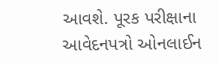આવશે. પૂરક પરીક્ષાના આવેદનપત્રો ઓનલાઈન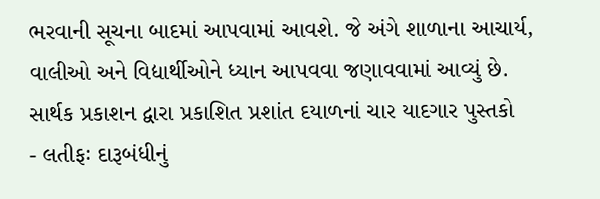ભરવાની સૂચના બાદમાં આપવામાં આવશે. જે અંગે શાળાના આચાર્ય, વાલીઓ અને વિદ્યાર્થીઓને ધ્યાન આપવવા જણાવવામાં આવ્યું છે.
સાર્થક પ્રકાશન દ્વારા પ્રકાશિત પ્રશાંત દયાળનાં ચાર યાદગાર પુસ્તકો
- લતીફઃ દારૂબંધીનું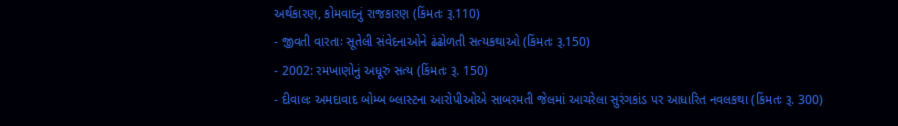અર્થકારણ, કોમવાદનું રાજકારણ (કિંમતઃ રૂ.110)
- જીવતી વારતાઃ સૂતેલી સંવેદનાઓને ઢંઢોળતી સત્યકથાઓ (કિંમતઃ રૂ.150)
- 2002: રમખાણોનું અધૂરું સત્ય (કિંમતઃ રૂ. 150)
- દીવાલઃ અમદાવાદ બોમ્બ બ્લાસ્ટના આરોપીઓએ સાબરમતી જેલમાં આચરેલા સુરંગકાંડ પર આધારિત નવલકથા (કિંમતઃ રૂ. 300)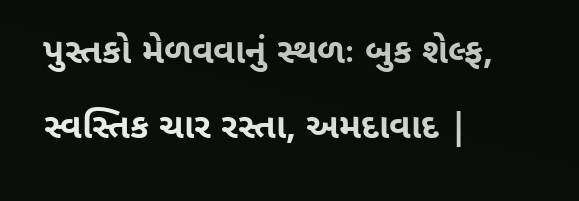પુસ્તકો મેળવવાનું સ્થળઃ બુક શેલ્ફ, સ્વસ્તિક ચાર રસ્તા, અમદાવાદ |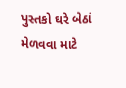પુસ્તકો ઘરે બેઠાં મેળવવા માટે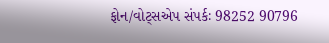ફોન/વોટ્સએપ સંપર્કઃ 98252 90796